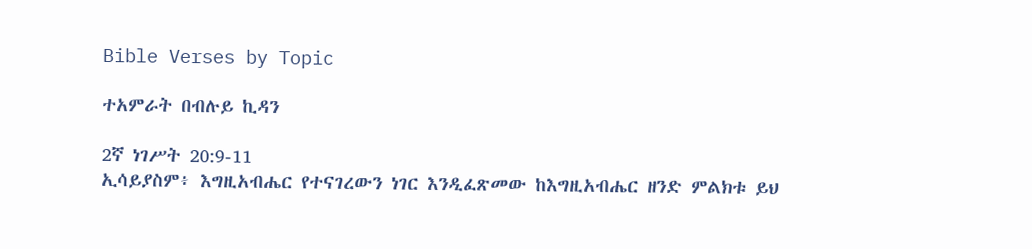Bible Verses by Topic

ተአምራት በብሉይ ኪዳን

2ኛ ነገሥት 20:9-11
ኢሳይያስም፥ እግዚአብሔር የተናገረውን ነገር እንዲፈጽመው ከእግዚአብሔር ዘንድ ምልክቱ ይህ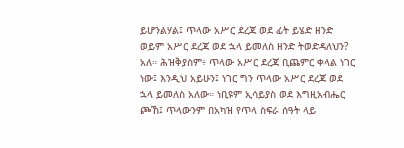ይሆንልሃል፤ ጥላው አሥር ደረጃ ወደ ፊት ይሄድ ዘንድ ወይም አሥር ደረጃ ወደ ኋላ ይመለስ ዘንድ ትወድዳለህን? አለ። ሕዝቅያስም፥ ጥላው አሥር ደረጃ ቢጨምር ቀላል ነገር ነው፤ እንዲህ አይሁን፤ ነገር ግን ጥላው አሥር ደረጃ ወደ ኋላ ይመለስ አለው። ነቢዩም ኢሳይያስ ወደ እግዚአብሔር ጮኸ፤ ጥላውንም በአካዝ የጥላ ስፍራ ሰዓት ላይ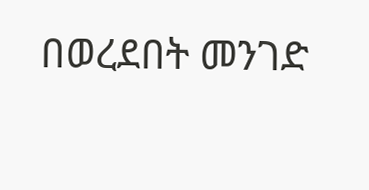በወረደበት መንገድ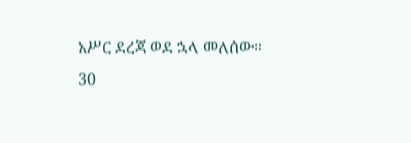አሥር ደረጃ ወደ ኋላ መለሰው።
30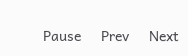Pause     Prev     Next